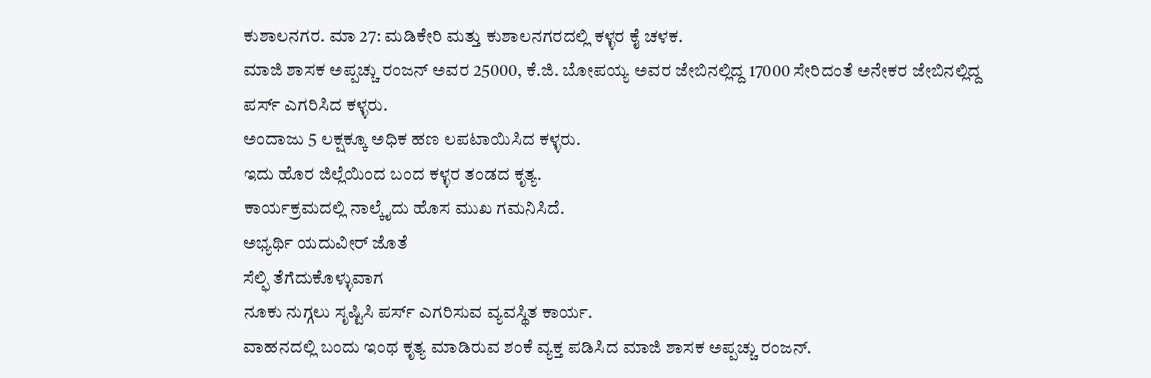ಕುಶಾಲನಗರ. ಮಾ 27: ಮಡಿಕೇರಿ ಮತ್ತು ಕುಶಾಲನಗರದಲ್ಲಿ ಕಳ್ಳರ ಕೈ ಚಳಕ.
ಮಾಜಿ ಶಾಸಕ ಅಪ್ಪಚ್ಚು ರಂಜನ್ ಅವರ 25000, ಕೆ.ಜಿ. ಬೋಪಯ್ಯ ಅವರ ಜೇಬಿನಲ್ಲಿದ್ದ 17000 ಸೇರಿದಂತೆ ಅನೇಕರ ಜೇಬಿನಲ್ಲಿದ್ದ ಪರ್ಸ್ ಎಗರಿಸಿದ ಕಳ್ಳರು.
ಅಂದಾಜು 5 ಲಕ್ಷಕ್ಕೂ ಅಧಿಕ ಹಣ ಲಪಟಾಯಿಸಿದ ಕಳ್ಳರು.
ಇದು ಹೊರ ಜಿಲ್ಲೆಯಿಂದ ಬಂದ ಕಳ್ಳರ ತಂಡದ ಕೃತ್ಯ.
ಕಾರ್ಯಕ್ರಮದಲ್ಲಿ ನಾಲ್ಕೈದು ಹೊಸ ಮುಖ ಗಮನಿಸಿದೆ.
ಅಭ್ಯರ್ಥಿ ಯದುವೀರ್ ಜೊತೆ
ಸೆಲ್ಫಿ ತೆಗೆದುಕೊಳ್ಳುವಾಗ
ನೂಕು ನುಗ್ಗಲು ಸೃಷ್ಟಿಸಿ ಪರ್ಸ್ ಎಗರಿಸುವ ವ್ಯವಸ್ಥಿತ ಕಾರ್ಯ.
ವಾಹನದಲ್ಲಿ ಬಂದು ಇಂಥ ಕೃತ್ಯ ಮಾಡಿರುವ ಶಂಕೆ ವ್ಯಕ್ತ ಪಡಿಸಿದ ಮಾಜಿ ಶಾಸಕ ಅಪ್ಪಚ್ಚು ರಂಜನ್.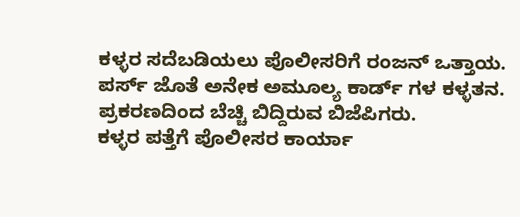ಕಳ್ಳರ ಸದೆಬಡಿಯಲು ಪೊಲೀಸರಿಗೆ ರಂಜನ್ ಒತ್ತಾಯ.
ಪರ್ಸ್ ಜೊತೆ ಅನೇಕ ಅಮೂಲ್ಯ ಕಾರ್ಡ್ ಗಳ ಕಳ್ಳತನ.
ಪ್ರಕರಣದಿಂದ ಬೆಚ್ಚಿ ಬಿದ್ದಿರುವ ಬಿಜೆಪಿಗರು.
ಕಳ್ಳರ ಪತ್ತೆಗೆ ಪೊಲೀಸರ ಕಾರ್ಯಾ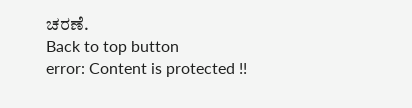ಚರಣೆ.
Back to top button
error: Content is protected !!